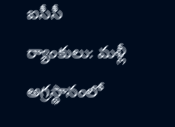ఐసీసీ ర్యాంకులు: మళ్లీ అగ్రస్థానంలో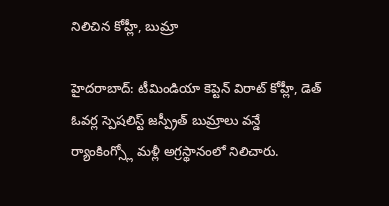నిలిచిన కోహ్లీ, బుమ్రా

హైదరాబాద్: టీమిండియా కెప్టెన్ విరాట్ కోహ్లీ, డెత్ ఓవర్ల స్పెషలిస్ట్ జస్ప్రీత్ బుమ్రాలు వన్డే ర్యాంకింగ్స్లో మళ్లీ అగ్రస్థానంలో నిలిచారు.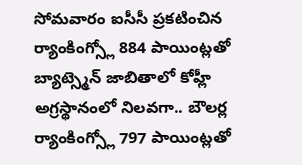సోమవారం ఐసీసీ ప్రకటించిన ర్యాంకింగ్స్లో 884 పాయింట్లతో బ్యాట్స్మెన్ జాబితాలో కోహ్లీ అగ్రస్థానంలో నిలవగా.. బౌలర్ల ర్యాంకింగ్స్లో 797 పాయింట్లతో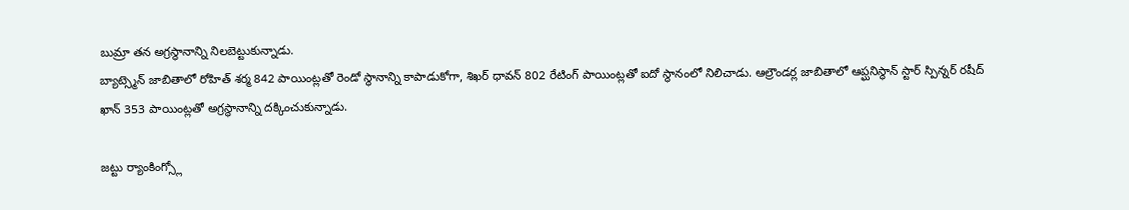బుమ్రా తన అగ్రస్థానాన్ని నిలబెట్టుకున్నాడు.
బ్యాట్స్మెన్ జాబితాలో రోహిత్ శర్మ 842 పాయింట్లతో రెండో స్థానాన్ని కాపాడుకోగా, శిఖర్ ధావన్ 802 రేటింగ్ పాయింట్లతో ఐదో స్థానంలో నిలిచాడు. ఆల్రౌండర్ల జాబితాలో ఆప్ఘనిస్థాన్ స్టార్ స్పిన్నర్ రషీద్ ఖాన్ 353 పాయింట్లతో అగ్రస్థానాన్ని దక్కించుకున్నాడు.

జట్టు ర్యాంకింగ్స్లో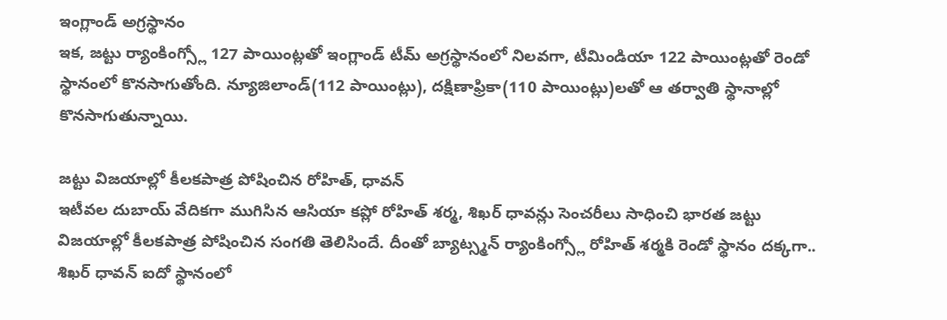ఇంగ్లాండ్ అగ్రస్థానం
ఇక, జట్టు ర్యాంకింగ్స్లో 127 పాయింట్లతో ఇంగ్లాండ్ టీమ్ అగ్రస్థానంలో నిలవగా, టీమిండియా 122 పాయింట్లతో రెండో స్థానంలో కొనసాగుతోంది. న్యూజిలాండ్(112 పాయింట్లు), దక్షిణాఫ్రికా(110 పాయింట్లు)లతో ఆ తర్వాతి స్థానాల్లో కొనసాగుతున్నాయి.

జట్టు విజయాల్లో కీలకపాత్ర పోషించిన రోహిత్, ధావన్
ఇటీవల దుబాయ్ వేదికగా ముగిసిన ఆసియా కప్లో రోహిత్ శర్మ, శిఖర్ ధావన్లు సెంచరీలు సాధించి భారత జట్టు విజయాల్లో కీలకపాత్ర పోషించిన సంగతి తెలిసిందే. దీంతో బ్యాట్స్మన్ ర్యాంకింగ్స్లో రోహిత్ శర్మకి రెండో స్థానం దక్కగా.. శిఖర్ ధావన్ ఐదో స్థానంలో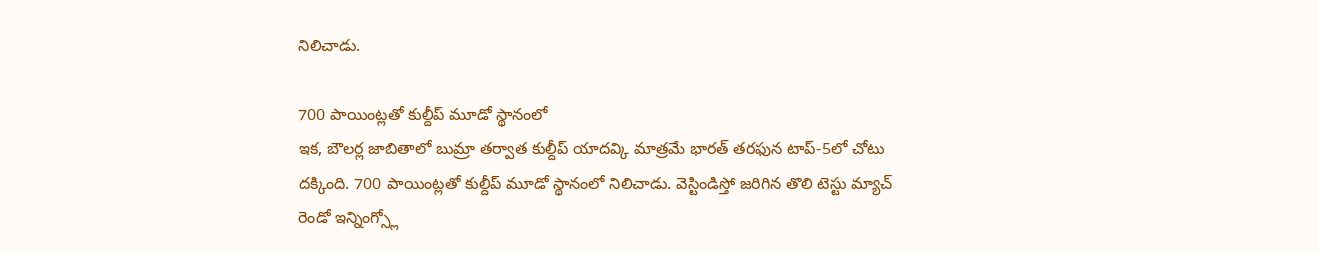నిలిచాడు.

700 పాయింట్లతో కుల్దీప్ మూడో స్థానంలో
ఇక, బౌలర్ల జాబితాలో బుమ్రా తర్వాత కుల్దీప్ యాదవ్కి మాత్రమే భారత్ తరఫున టాప్-5లో చోటు దక్కింది. 700 పాయింట్లతో కుల్దీప్ మూడో స్థానంలో నిలిచాడు. వెస్టిండిస్తో జరిగిన తొలి టెస్టు మ్యాచ్ రెండో ఇన్నింగ్స్లో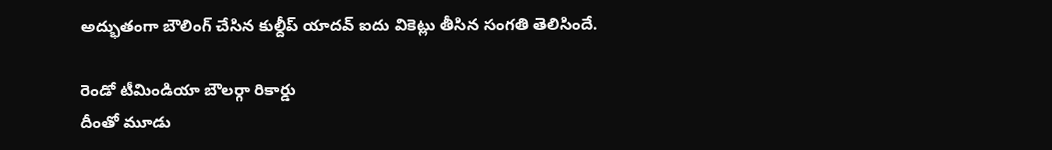అద్భుతంగా బౌలింగ్ చేసిన కుల్దీప్ యాదవ్ ఐదు వికెట్లు తీసిన సంగతి తెలిసిందే.

రెండో టీమిండియా బౌలర్గా రికార్డు
దీంతో మూడు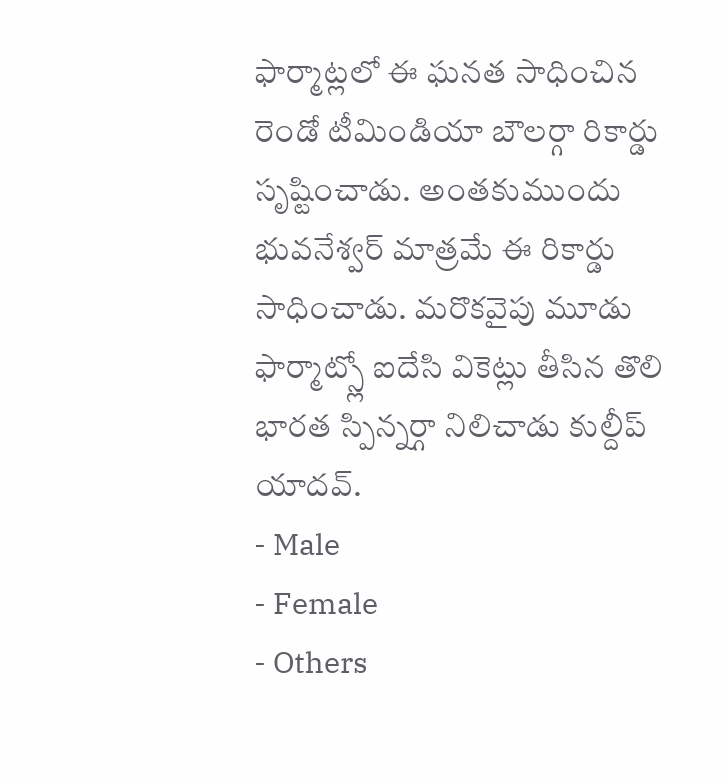ఫార్మాట్లలో ఈ ఘనత సాధించిన రెండో టీమిండియా బౌలర్గా రికార్డు సృష్టించాడు. అంతకుముందు భువనేశ్వర్ మాత్రమే ఈ రికార్డు సాధించాడు. మరొకవైపు మూడు ఫార్మాట్స్లో ఐదేసి వికెట్లు తీసిన తొలి భారత స్పిన్నర్గా నిలిచాడు కుల్దీప్ యాదవ్.
- Male
- Female
- Others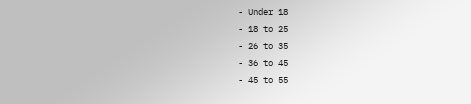- Under 18
- 18 to 25
- 26 to 35
- 36 to 45
- 45 to 55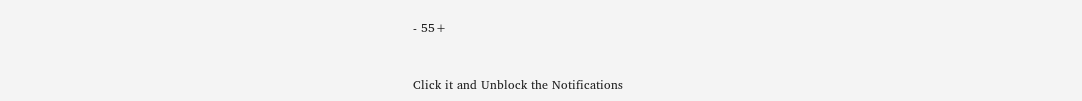- 55+


Click it and Unblock the Notifications